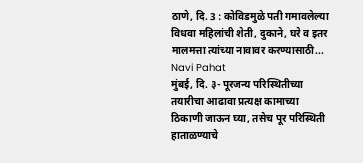ठाणे, दि. 3 : कोविडमुळे पती गमावलेल्या विधवा महिलांची शेती, दुकाने, घरे व इतर मालमत्ता त्यांच्या नावावर करण्यासाठी...
Navi Pahat
मुंबई, दि. ३- पूरजन्य परिस्थितीच्या तयारीचा आढावा प्रत्यक्ष कामाच्या ठिकाणी जाऊन घ्या, तसेच पूर परिस्थिती हाताळण्याचे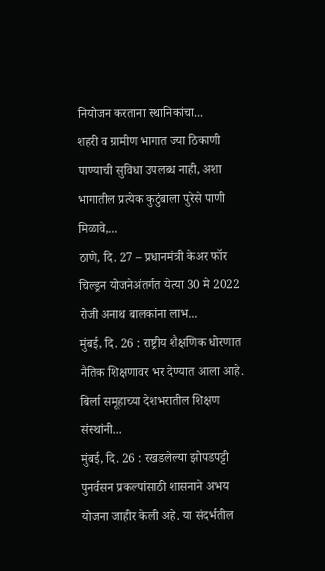नियोजन करताना स्थानिकांचा...
शहरी व ग्रामीण भागात ज्या ठिकाणी पाण्याची सुविधा उपलब्ध नाही, अशा भागातील प्रत्येक कुटुंबाला पुरेसे पाणी मिळावे,...
ठाणे, दि. 27 – प्रधानमंत्री केअर फॉर चिल्ड्रन योजनेअंतर्गत येत्या 30 मे 2022 रोजी अनाथ बालकांना लाभ...
मुंबई, दि. 26 : राष्ट्रीय शैक्षणिक धोरणात नैतिक शिक्षणावर भर देण्यात आला आहे. बिर्ला समूहाच्या देशभरातील शिक्षण संस्थांनी...
मुंबई, दि. 26 : रखडलेल्या झोपडपट्टी पुनर्वसन प्रकल्पांसाठी शासनाने अभय योजना जाहीर केली अहे. या संदर्भतील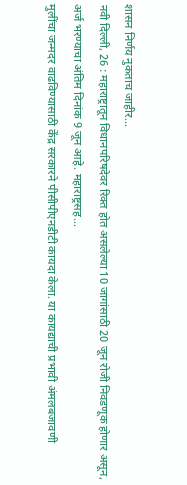शासन निर्णय नुकताच जाहीर...
नवी दिल्ली, 26 : महाराष्ट्रातून विधानपरिषदेवर रिक्त होत असलेल्या 10 जागांसाठी 20 जून रोजी निवडणूक होणार असून, अर्ज भरण्याचा अंतिम दिनांक 9 जून आहे. महाराष्ट्रसह...
मुलींचा जन्मदर वाढविण्यासाठी केंद्र सरकारने पीसीपीएनडीटी कायदा केला. या कायद्याची प्रभावी अंमलबजावणी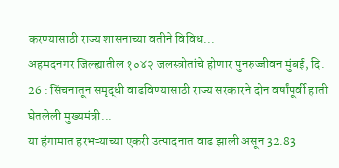करण्यासाठी राज्य शासनाच्या वतीने विविध...
अहमदनगर जिल्ह्यातील १०४२ जलस्त्रोतांचे होणार पुनरुज्जीवन मुंबई, दि. 26 : सिंचनातून समृद्धी वाढविण्यासाठी राज्य सरकारने दोन वर्षांपूर्वी हाती घेतलेली मुख्यमंत्री...
या हंगामात हरभऱ्याच्या एकरी उत्पादनात वाढ झाली असून 32.83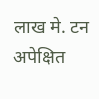लाख मे. टन अपेक्षित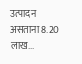उत्पादन असताना 8.20 लाख...